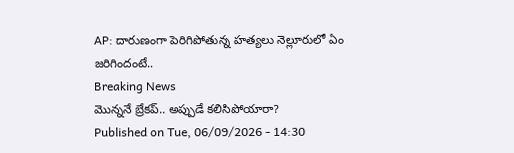AP: దారుణంగా పెరిగిపోతున్న హత్యలు నెల్లూరులో ఏం జరిగిందంటే..
Breaking News
మొన్ననే బ్రేకప్.. అప్పుడే కలిసిపోయారా?
Published on Tue, 06/09/2026 - 14:30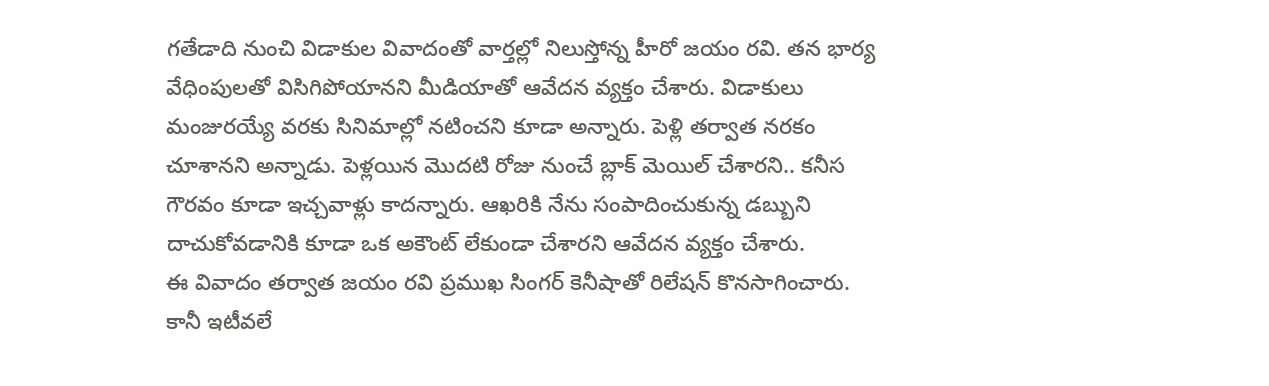గతేడాది నుంచి విడాకుల వివాదంతో వార్తల్లో నిలుస్తోన్న హీరో జయం రవి. తన భార్య వేధింపులతో విసిగిపోయానని మీడియాతో ఆవేదన వ్యక్తం చేశారు. విడాకులు మంజురయ్యే వరకు సినిమాల్లో నటించని కూడా అన్నారు. పెళ్లి తర్వాత నరకం చూశానని అన్నాడు. పెళ్లయిన మొదటి రోజు నుంచే బ్లాక్ మెయిల్ చేశారని.. కనీస గౌరవం కూడా ఇచ్చవాళ్లు కాదన్నారు. ఆఖరికి నేను సంపాదించుకున్న డబ్బుని దాచుకోవడానికి కూడా ఒక అకౌంట్ లేకుండా చేశారని ఆవేదన వ్యక్తం చేశారు.
ఈ వివాదం తర్వాత జయం రవి ప్రముఖ సింగర్ కెనీషాతో రిలేషన్ కొనసాగించారు. కానీ ఇటీవలే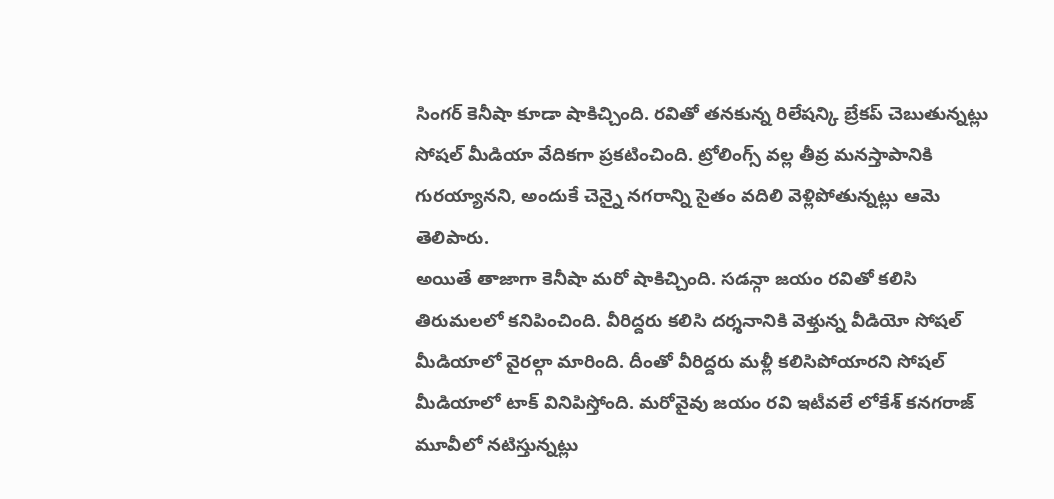సింగర్ కెనీషా కూడా షాకిచ్చింది. రవితో తనకున్న రిలేషన్కి బ్రేకప్ చెబుతున్నట్లు సోషల్ మీడియా వేదికగా ప్రకటించింది. ట్రోలింగ్స్ వల్ల తీవ్ర మనస్తాపానికి గురయ్యానని, అందుకే చెన్నై నగరాన్ని సైతం వదిలి వెళ్లిపోతున్నట్లు ఆమె తెలిపారు.
అయితే తాజాగా కెనీషా మరో షాకిచ్చింది. సడన్గా జయం రవితో కలిసి తిరుమలలో కనిపించింది. వీరిద్దరు కలిసి దర్శనానికి వెళ్తున్న వీడియో సోషల్ మీడియాలో వైరల్గా మారింది. దీంతో వీరిద్దరు మళ్లీ కలిసిపోయారని సోషల్ మీడియాలో టాక్ వినిపిస్తోంది. మరోవైవు జయం రవి ఇటీవలే లోకేశ్ కనగరాజ్ మూవీలో నటిస్తున్నట్లు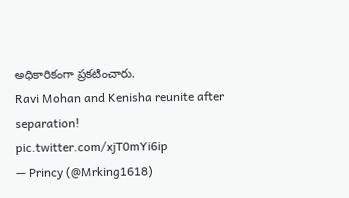అధికారికంగా ప్రకటించారు.
Ravi Mohan and Kenisha reunite after separation! pic.twitter.com/xjT0mYi6ip
— Princy (@Mrking1618)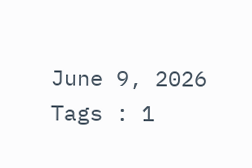June 9, 2026
Tags : 1